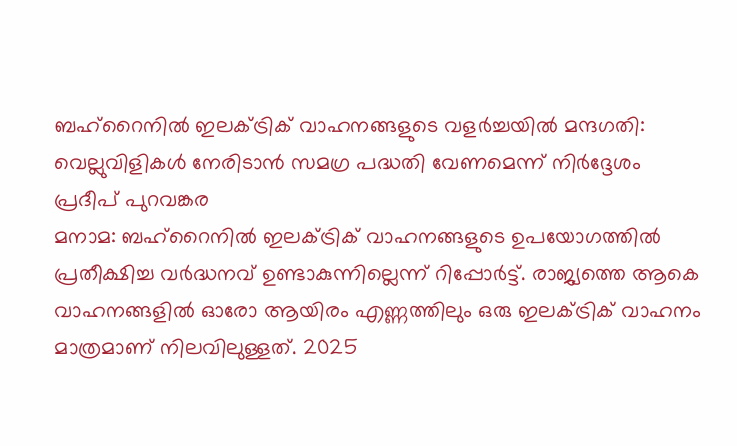ബഹ്റൈനിൽ ഇലക്ട്രിക് വാഹനങ്ങളുടെ വളർച്ചയിൽ മന്ദഗതി: വെല്ലുവിളികൾ നേരിടാൻ സമഗ്ര പദ്ധതി വേണമെന്ന് നിർദ്ദേശം
പ്രദീപ് പുറവങ്കര
മനാമ: ബഹ്റൈനിൽ ഇലക്ട്രിക് വാഹനങ്ങളുടെ ഉപയോഗത്തിൽ പ്രതീക്ഷിച്ച വർദ്ധനവ് ഉണ്ടാകുന്നില്ലെന്ന് റിപ്പോർട്ട്. രാജ്യത്തെ ആകെ വാഹനങ്ങളിൽ ഓരോ ആയിരം എണ്ണത്തിലും ഒരു ഇലക്ട്രിക് വാഹനം മാത്രമാണ് നിലവിലുള്ളത്. 2025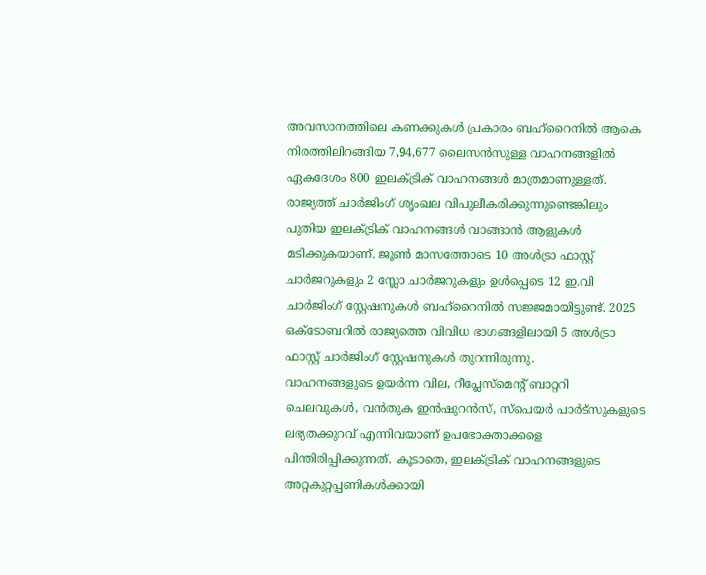അവസാനത്തിലെ കണക്കുകൾ പ്രകാരം ബഹ്റൈനിൽ ആകെ നിരത്തിലിറങ്ങിയ 7,94,677 ലൈസൻസുള്ള വാഹനങ്ങളിൽ ഏകദേശം 800 ഇലക്ട്രിക് വാഹനങ്ങൾ മാത്രമാണുള്ളത്.
രാജ്യത്ത് ചാർജിംഗ് ശൃംഖല വിപുലീകരിക്കുന്നുണ്ടെങ്കിലും പുതിയ ഇലക്ട്രിക് വാഹനങ്ങൾ വാങ്ങാൻ ആളുകൾ മടിക്കുകയാണ്. ജൂൺ മാസത്തോടെ 10 അൾട്രാ ഫാസ്റ്റ് ചാർജറുകളും 2 സ്ലോ ചാർജറുകളും ഉൾപ്പെടെ 12 ഇ.വി ചാർജിംഗ് സ്റ്റേഷനുകൾ ബഹ്റൈനിൽ സജ്ജമായിട്ടുണ്ട്. 2025 ഒക്ടോബറിൽ രാജ്യത്തെ വിവിധ ഭാഗങ്ങളിലായി 5 അൾട്രാ ഫാസ്റ്റ് ചാർജിംഗ് സ്റ്റേഷനുകൾ തുറന്നിരുന്നു.
വാഹനങ്ങളുടെ ഉയർന്ന വില, റീപ്ലേസ്മെന്റ് ബാറ്ററി ചെലവുകൾ, വൻതുക ഇൻഷുറൻസ്, സ്പെയർ പാർട്സുകളുടെ ലഭ്യതക്കുറവ് എന്നിവയാണ് ഉപഭോക്താക്കളെ പിന്തിരിപ്പിക്കുന്നത്. കൂടാതെ, ഇലക്ട്രിക് വാഹനങ്ങളുടെ അറ്റകുറ്റപ്പണികൾക്കായി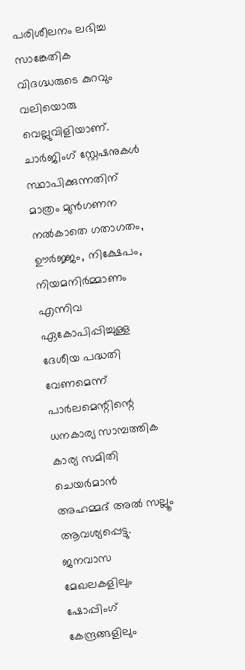പരിശീലനം ലഭിച്ച സാങ്കേതിക വിദഗ്ദ്ധരുടെ കുറവും വലിയൊരു വെല്ലുവിളിയാണ്.
ചാർജിംഗ് സ്റ്റേഷനുകൾ സ്ഥാപിക്കുന്നതിന് മാത്രം മുൻഗണന നൽകാതെ ഗതാഗതം, ഊർജ്ജം, നിക്ഷേപം, നിയമനിർമ്മാണം എന്നിവ ഏകോപിപ്പിച്ചുള്ള ദേശീയ പദ്ധതി വേണമെന്ന് പാർലമെന്റിന്റെ ധനകാര്യ സാമ്പത്തിക കാര്യ സമിതി ചെയർമാൻ അഹമ്മദ് അൽ സല്ലൂം ആവശ്യപ്പെട്ടു. ജനവാസ മേഖലകളിലും ഷോപ്പിംഗ് കേന്ദ്രങ്ങളിലും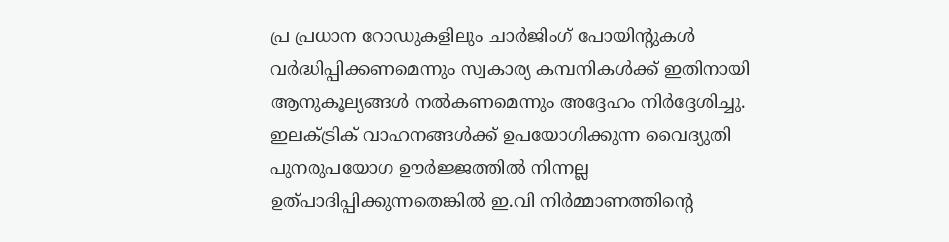പ്ര പ്രധാന റോഡുകളിലും ചാർജിംഗ് പോയിന്റുകൾ വർദ്ധിപ്പിക്കണമെന്നും സ്വകാര്യ കമ്പനികൾക്ക് ഇതിനായി ആനുകൂല്യങ്ങൾ നൽകണമെന്നും അദ്ദേഹം നിർദ്ദേശിച്ചു.
ഇലക്ട്രിക് വാഹനങ്ങൾക്ക് ഉപയോഗിക്കുന്ന വൈദ്യുതി പുനരുപയോഗ ഊർജ്ജത്തിൽ നിന്നല്ല ഉത്പാദിപ്പിക്കുന്നതെങ്കിൽ ഇ.വി നിർമ്മാണത്തിന്റെ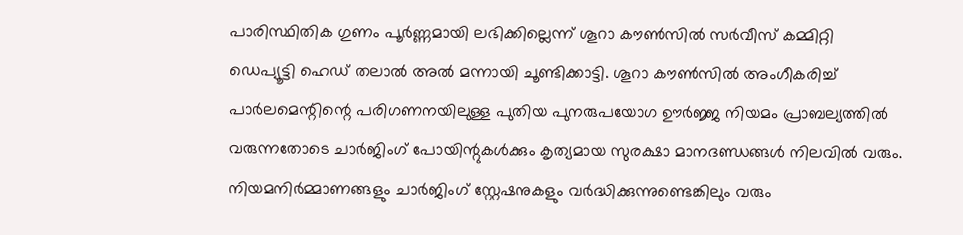പാരിസ്ഥിതിക ഗുണം പൂർണ്ണമായി ലഭിക്കില്ലെന്ന് ശൂറാ കൗൺസിൽ സർവീസ് കമ്മിറ്റി ഡെപ്യൂട്ടി ഹെഡ് തലാൽ അൽ മന്നായി ചൂണ്ടിക്കാട്ടി. ശൂറാ കൗൺസിൽ അംഗീകരിച്ച് പാർലമെന്റിന്റെ പരിഗണനയിലുള്ള പുതിയ പുനരുപയോഗ ഊർജ്ജ നിയമം പ്രാബല്യത്തിൽ വരുന്നതോടെ ചാർജിംഗ് പോയിന്റുകൾക്കും കൃത്യമായ സുരക്ഷാ മാനദണ്ഡങ്ങൾ നിലവിൽ വരും.
നിയമനിർമ്മാണങ്ങളും ചാർജിംഗ് സ്റ്റേഷനുകളും വർദ്ധിക്കുന്നുണ്ടെങ്കിലും വരും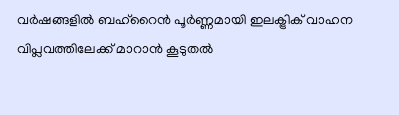വർഷങ്ങളിൽ ബഹ്റൈൻ പൂർണ്ണമായി ഇലക്ട്രിക് വാഹന വിപ്ലവത്തിലേക്ക് മാറാൻ കൂടുതൽ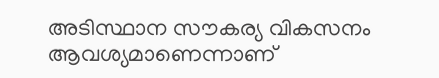അടിസ്ഥാന സൗകര്യ വികസനം ആവശ്യമാണെന്നാണ്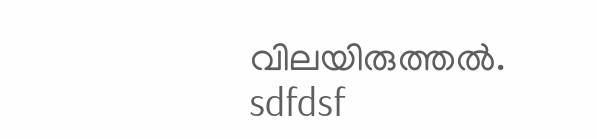വിലയിരുത്തൽ.
sdfdsf